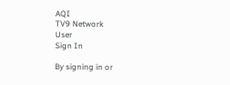AQI
TV9 Network
User
Sign In

By signing in or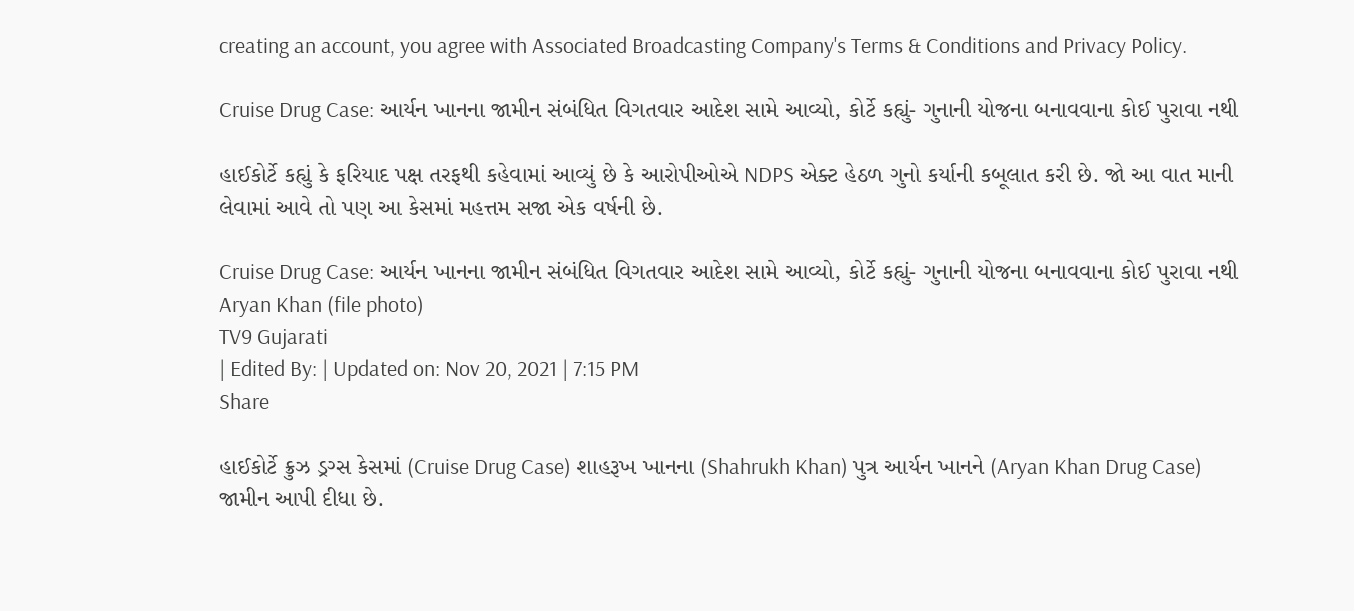creating an account, you agree with Associated Broadcasting Company's Terms & Conditions and Privacy Policy.

Cruise Drug Case: આર્યન ખાનના જામીન સંબંધિત વિગતવાર આદેશ સામે આવ્યો, કોર્ટે કહ્યું- ગુનાની યોજના બનાવવાના કોઈ પુરાવા નથી

હાઈકોર્ટે કહ્યું કે ફરિયાદ પક્ષ તરફથી કહેવામાં આવ્યું છે કે આરોપીઓએ NDPS એક્ટ હેઠળ ગુનો કર્યાની કબૂલાત કરી છે. જો આ વાત માની લેવામાં આવે તો પણ આ કેસમાં મહત્તમ સજા એક વર્ષની છે.

Cruise Drug Case: આર્યન ખાનના જામીન સંબંધિત વિગતવાર આદેશ સામે આવ્યો, કોર્ટે કહ્યું- ગુનાની યોજના બનાવવાના કોઈ પુરાવા નથી
Aryan Khan (file photo)
TV9 Gujarati
| Edited By: | Updated on: Nov 20, 2021 | 7:15 PM
Share

હાઈકોર્ટે ક્રુઝ ડ્રગ્સ કેસમાં (Cruise Drug Case) શાહરૂખ ખાનના (Shahrukh Khan) પુત્ર આર્યન ખાનને (Aryan Khan Drug Case) જામીન આપી દીધા છે.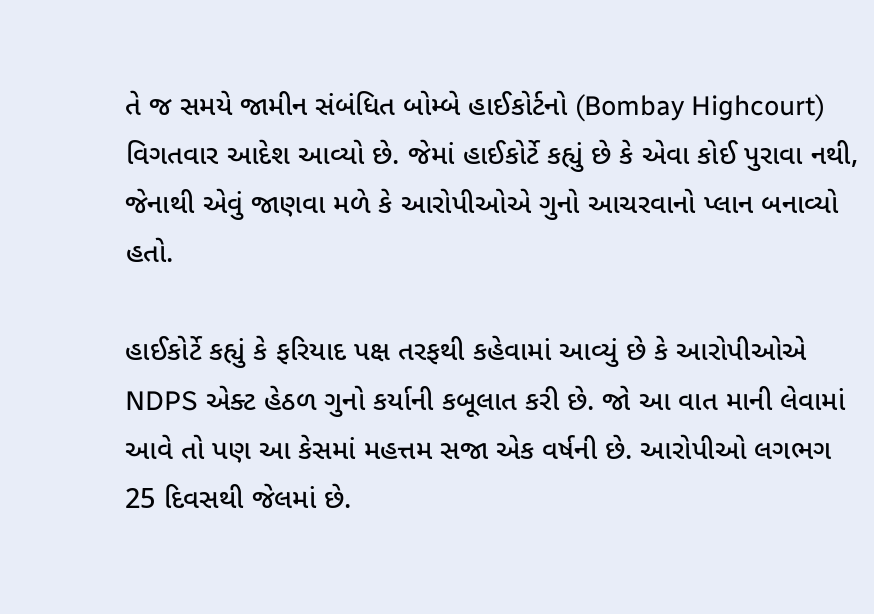તે જ સમયે જામીન સંબંધિત બોમ્બે હાઈકોર્ટનો (Bombay Highcourt) વિગતવાર આદેશ આવ્યો છે. જેમાં હાઈકોર્ટે કહ્યું છે કે એવા કોઈ પુરાવા નથી, જેનાથી એવું જાણવા મળે કે આરોપીઓએ ગુનો આચરવાનો પ્લાન બનાવ્યો હતો.

હાઈકોર્ટે કહ્યું કે ફરિયાદ પક્ષ તરફથી કહેવામાં આવ્યું છે કે આરોપીઓએ NDPS એક્ટ હેઠળ ગુનો કર્યાની કબૂલાત કરી છે. જો આ વાત માની લેવામાં આવે તો પણ આ કેસમાં મહત્તમ સજા એક વર્ષની છે. આરોપીઓ લગભગ 25 દિવસથી જેલમાં છે.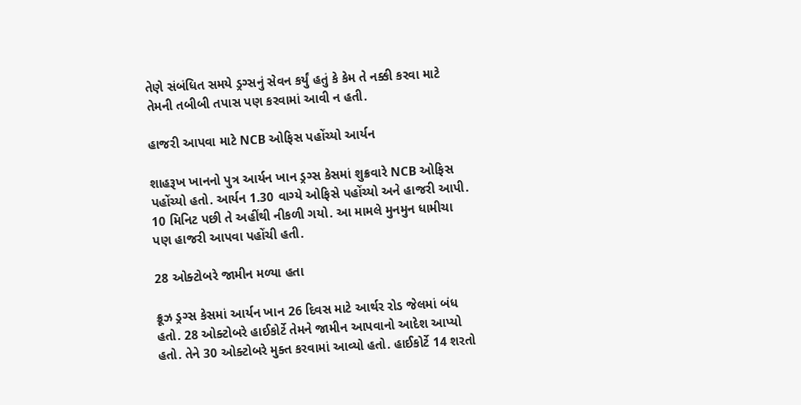તેણે સંબંધિત સમયે ડ્રગ્સનું સેવન કર્યું હતું કે કેમ તે નક્કી કરવા માટે તેમની તબીબી તપાસ પણ કરવામાં આવી ન હતી.

હાજરી આપવા માટે NCB ઓફિસ પહોંચ્યો આર્યન

શાહરૂખ ખાનનો પુત્ર આર્યન ખાન ડ્રગ્સ કેસમાં શુક્રવારે NCB ઓફિસ પહોંચ્યો હતો. આર્યન 1.30 વાગ્યે ઓફિસે પહોંચ્યો અને હાજરી આપી. 10 મિનિટ પછી તે અહીંથી નીકળી ગયો. આ મામલે મુનમુન ધામીચા પણ હાજરી આપવા પહોંચી હતી.

28 ઓક્ટોબરે જામીન મળ્યા હતા

ક્રૂઝ ડ્રગ્સ કેસમાં આર્યન ખાન 26 દિવસ માટે આર્થર રોડ જેલમાં બંધ હતો. 28 ઓક્ટોબરે હાઈકોર્ટે તેમને જામીન આપવાનો આદેશ આપ્યો હતો. તેને 30 ઓક્ટોબરે મુક્ત કરવામાં આવ્યો હતો. હાઈકોર્ટે 14 શરતો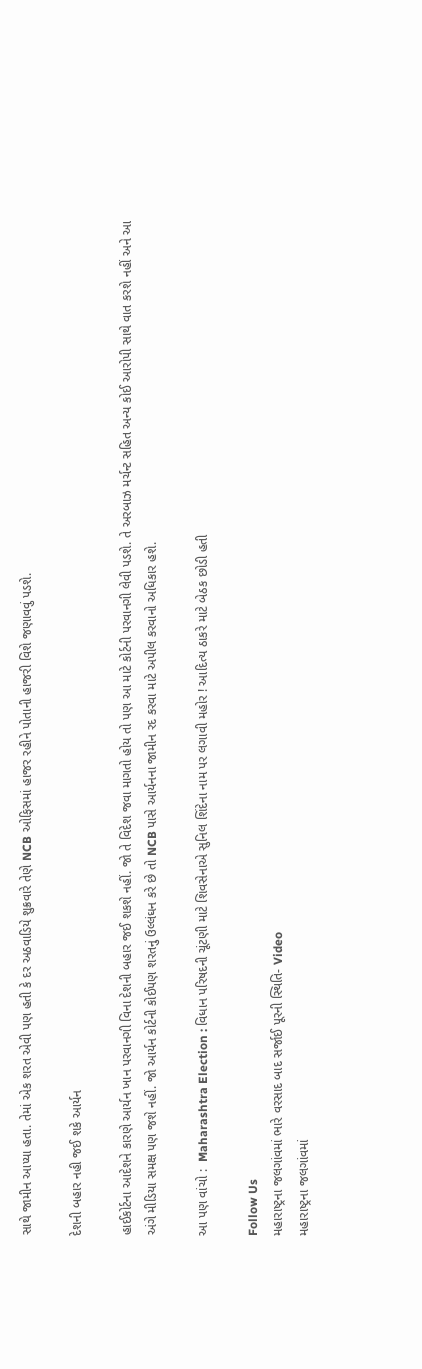સાથે જામીન આપ્યા હતા. તેમાં એક શરત એવી પણ હતી કે દર અઠવાડિયે શુક્રવારે તેણે NCB ઓફિસમાં હાજર રહીને પોતાની હાજરી વિશે જણાવવું પડશે.

દેશની બહાર નહી જઈ શકે આર્યન

હાઈકોર્ટના આદેશને કારણે આર્યન ખાન પરવાનગી વિના દેશની બહાર જઈ શકશે નહીં. જો તે વિદેશ જવા માગતો હોય તો પણ આ માટે કોર્ટની પરવાનગી લેવી પડશે. તે અરબાઝ મર્ચન્ટ સહિત અન્ય કોઈ આરોપી સાથે વાત કરશે નહીં અને આ અંગે મીડિયા સમક્ષ પણ જશે નહીં. જો આર્યન કોર્ટની કોઈપણ શરતનું ઉલ્લંઘન કરે છે તો NCB પાસે આર્યનના જામીન રદ કરવા માટે અપીલ કરવાનો અધિકાર હશે.

આ પણ વાંચો :  Maharashtra Election : વિધાન પરિષદની ચૂંટણી માટે શિવસેનાએ સુનિલ શિંદેના નામ પર લગાવી મહોર ! આદિત્ય ઠાકરે માટે બેઠક છોડી હતી

Follow Us
મહારાષ્ટ્રના જલગાંવમાં ભારે વરસાદ બાદ સર્જાઈ પૂરની સ્થિતિ- Video
મહારાષ્ટ્રના જલગાંવમાં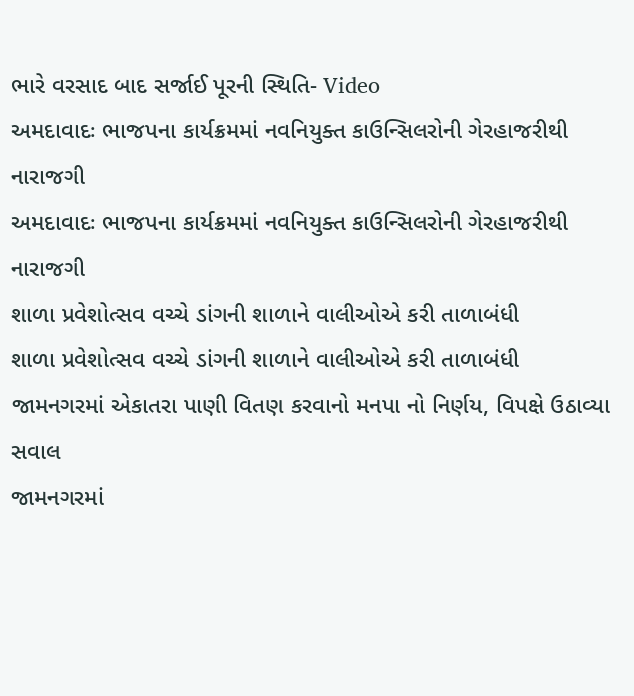ભારે વરસાદ બાદ સર્જાઈ પૂરની સ્થિતિ- Video
અમદાવાદઃ ભાજપના કાર્યક્રમમાં નવનિયુક્ત કાઉન્સિલરોની ગેરહાજરીથી નારાજગી
અમદાવાદઃ ભાજપના કાર્યક્રમમાં નવનિયુક્ત કાઉન્સિલરોની ગેરહાજરીથી નારાજગી
શાળા પ્રવેશોત્સવ વચ્ચે ડાંગની શાળાને વાલીઓએ કરી તાળાબંધી
શાળા પ્રવેશોત્સવ વચ્ચે ડાંગની શાળાને વાલીઓએ કરી તાળાબંધી
જામનગરમાં એકાતરા પાણી વિતણ કરવાનો મનપા નો નિર્ણય, વિપક્ષે ઉઠાવ્યા સવાલ
જામનગરમાં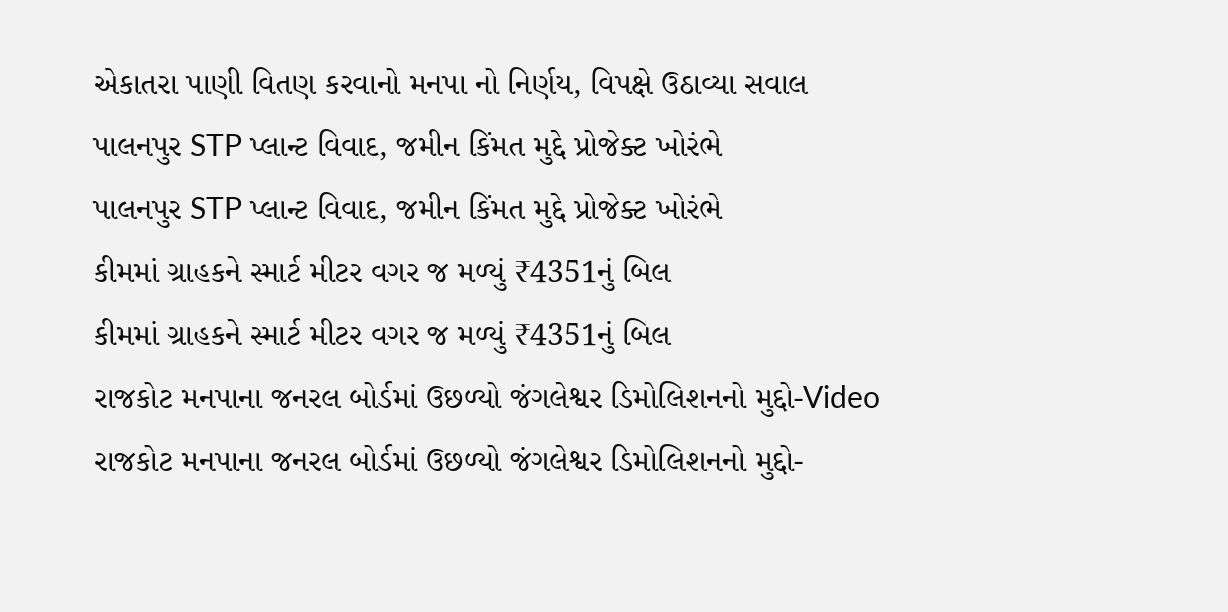એકાતરા પાણી વિતણ કરવાનો મનપા નો નિર્ણય, વિપક્ષે ઉઠાવ્યા સવાલ
પાલનપુર STP પ્લાન્ટ વિવાદ, જમીન કિંમત મુદ્દે પ્રોજેક્ટ ખોરંભે
પાલનપુર STP પ્લાન્ટ વિવાદ, જમીન કિંમત મુદ્દે પ્રોજેક્ટ ખોરંભે
કીમમાં ગ્રાહકને સ્માર્ટ મીટર વગર જ મળ્યું ₹4351નું બિલ
કીમમાં ગ્રાહકને સ્માર્ટ મીટર વગર જ મળ્યું ₹4351નું બિલ
રાજકોટ મનપાના જનરલ બોર્ડમાં ઉછળ્યો જંગલેશ્વર ડિમોલિશનનો મુદ્દો-Video
રાજકોટ મનપાના જનરલ બોર્ડમાં ઉછળ્યો જંગલેશ્વર ડિમોલિશનનો મુદ્દો-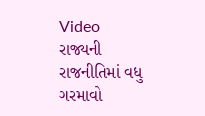Video
રાજ્યની રાજનીતિમાં વધુ ગરમાવો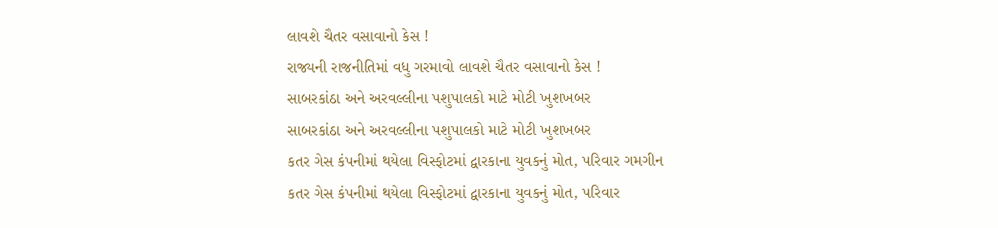લાવશે ચૈતર વસાવાનો કેસ !
રાજ્યની રાજનીતિમાં વધુ ગરમાવો લાવશે ચૈતર વસાવાનો કેસ !
સાબરકાંઠા અને અરવલ્લીના પશુપાલકો માટે મોટી ખુશખબર
સાબરકાંઠા અને અરવલ્લીના પશુપાલકો માટે મોટી ખુશખબર
કતર ગેસ કંપનીમાં થયેલા વિસ્ફોટમાં દ્વારકાના યુવકનું મોત, પરિવાર ગમગીન
કતર ગેસ કંપનીમાં થયેલા વિસ્ફોટમાં દ્વારકાના યુવકનું મોત, પરિવાર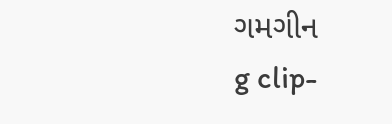ગમગીન
g clip-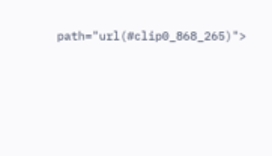path="url(#clip0_868_265)">